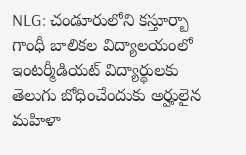NLG: చండూరులోని కస్తూర్బా గాంధీ బాలికల విద్యాలయంలో ఇంటర్మీడియట్ విద్యార్థులకు తెలుగు బోధించేందుకు అర్హులైన మహిళా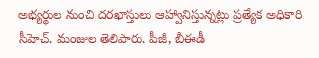అభ్యర్థుల నుంచి దరఖాస్తులు ఆహ్వానిస్తున్నట్లు ప్రత్యేక అధికారి సీహెచ్. మంజుల తెలిపారు. పీజీ, బీఈడీ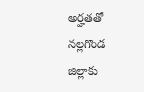అర్హతతో నల్లగొండ జిల్లాకు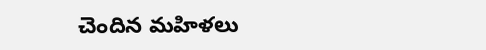చెందిన మహిళలు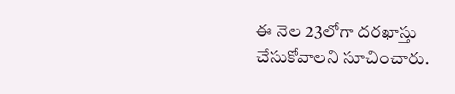ఈ నెల 23లోగా దరఖాస్తు చేసుకోవాలని సూచించారు.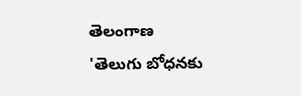తెలంగాణ
'తెలుగు బోధనకు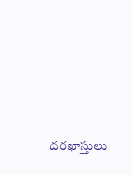దరఖాస్తులు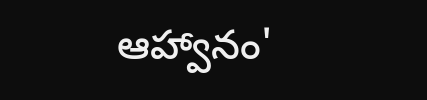ఆహ్వానం'